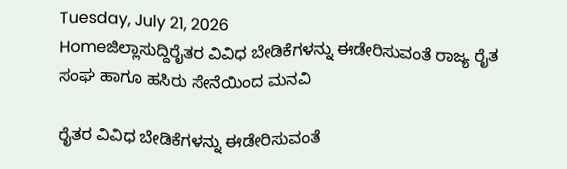Tuesday, July 21, 2026
Homeಜಿಲ್ಲಾಸುದ್ದಿರೈತರ ವಿವಿಧ ಬೇಡಿಕೆಗಳನ್ನು ಈಡೇರಿಸುವಂತೆ ರಾಜ್ಯ ರೈತ ಸಂಘ ಹಾಗೂ ಹಸಿರು ಸೇನೆಯಿಂದ ಮನವಿ

ರೈತರ ವಿವಿಧ ಬೇಡಿಕೆಗಳನ್ನು ಈಡೇರಿಸುವಂತೆ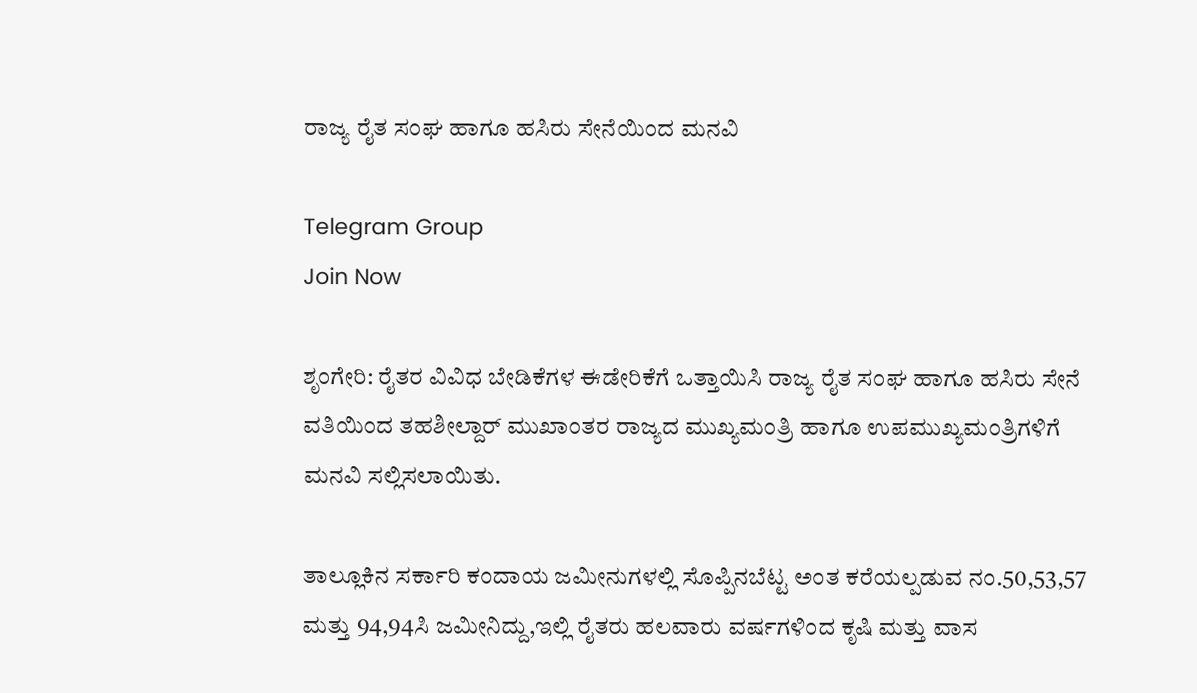ರಾಜ್ಯ ರೈತ ಸಂಘ ಹಾಗೂ ಹಸಿರು ಸೇನೆಯಿಂದ ಮನವಿ

Telegram Group
Join Now

ಶೃಂಗೇರಿ: ರೈತರ ವಿವಿಧ ಬೇಡಿಕೆಗಳ ಈಡೇರಿಕೆಗೆ ಒತ್ತಾಯಿಸಿ ರಾಜ್ಯ ರೈತ ಸಂಘ ಹಾಗೂ ಹಸಿರು ಸೇನೆ ವತಿಯಿಂದ ತಹಶೀಲ್ದಾರ್ ಮುಖಾಂತರ ರಾಜ್ಯದ ಮುಖ್ಯಮಂತ್ರಿ ಹಾಗೂ ಉಪಮುಖ್ಯಮಂತ್ರಿಗಳಿಗೆ ಮನವಿ ಸಲ್ಲಿಸಲಾಯಿತು.

ತಾಲ್ಲೂಕಿನ ಸರ್ಕಾರಿ ಕಂದಾಯ ಜಮೀನುಗಳಲ್ಲಿ ಸೊಪ್ಪಿನಬೆಟ್ಟ ಅಂತ ಕರೆಯಲ್ಪಡುವ ನಂ.50,53,57 ಮತ್ತು 94,94ಸಿ ಜಮೀನಿದ್ದು,ಇಲ್ಲಿ ರೈತರು ಹಲವಾರು ವರ್ಷಗಳಿಂದ ಕೃಷಿ ಮತ್ತು ವಾಸ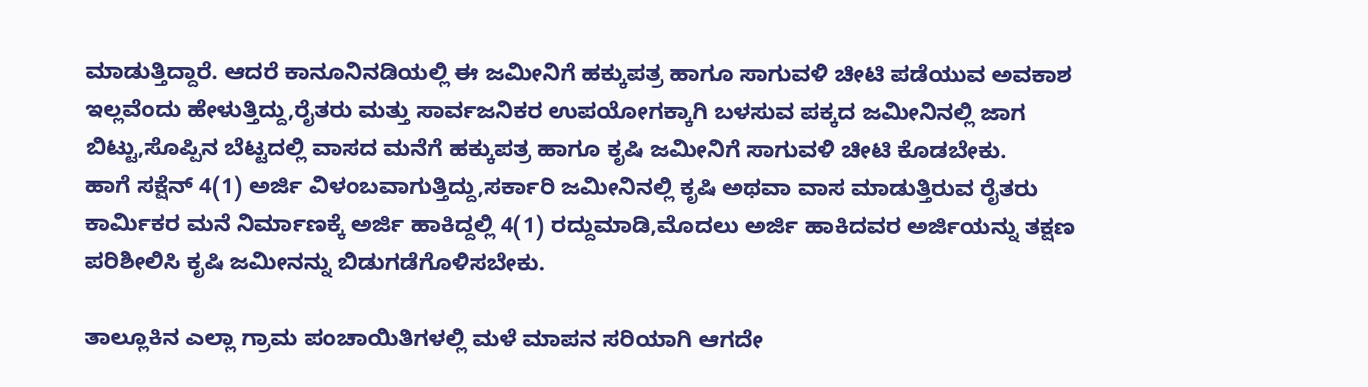ಮಾಡುತ್ತಿದ್ದಾರೆ. ಆದರೆ ಕಾನೂನಿನಡಿಯಲ್ಲಿ ಈ ಜಮೀನಿಗೆ ಹಕ್ಕುಪತ್ರ ಹಾಗೂ ಸಾಗುವಳಿ ಚೀಟಿ ಪಡೆಯುವ ಅವಕಾಶ ಇಲ್ಲವೆಂದು ಹೇಳುತ್ತಿದ್ದು,ರೈತರು ಮತ್ತು ಸಾರ್ವಜನಿಕರ ಉಪಯೋಗಕ್ಕಾಗಿ ಬಳಸುವ ಪಕ್ಕದ ಜಮೀನಿನಲ್ಲಿ ಜಾಗ ಬಿಟ್ಟು,ಸೊಪ್ಪಿನ ಬೆಟ್ಟದಲ್ಲಿ ವಾಸದ ಮನೆಗೆ ಹಕ್ಕುಪತ್ರ ಹಾಗೂ ಕೃಷಿ ಜಮೀನಿಗೆ ಸಾಗುವಳಿ ಚೀಟಿ ಕೊಡಬೇಕು.
ಹಾಗೆ ಸಕ್ಷೆನ್ 4(1) ಅರ್ಜಿ ವಿಳಂಬವಾಗುತ್ತಿದ್ದು,ಸರ್ಕಾರಿ ಜಮೀನಿನಲ್ಲಿ ಕೃಷಿ ಅಥವಾ ವಾಸ ಮಾಡುತ್ತಿರುವ ರೈತರು ಕಾರ್ಮಿಕರ ಮನೆ ನಿರ್ಮಾಣಕ್ಕೆ ಅರ್ಜಿ ಹಾಕಿದ್ದಲ್ಲಿ 4(1) ರದ್ದುಮಾಡಿ,ಮೊದಲು ಅರ್ಜಿ ಹಾಕಿದವರ ಅರ್ಜಿಯನ್ನು ತಕ್ಷಣ ಪರಿಶೀಲಿಸಿ ಕೃಷಿ ಜಮೀನನ್ನು ಬಿಡುಗಡೆಗೊಳಿಸಬೇಕು.

ತಾಲ್ಲೂಕಿನ ಎಲ್ಲಾ ಗ್ರಾಮ ಪಂಚಾಯಿತಿಗಳಲ್ಲಿ ಮಳೆ ಮಾಪನ ಸರಿಯಾಗಿ ಆಗದೇ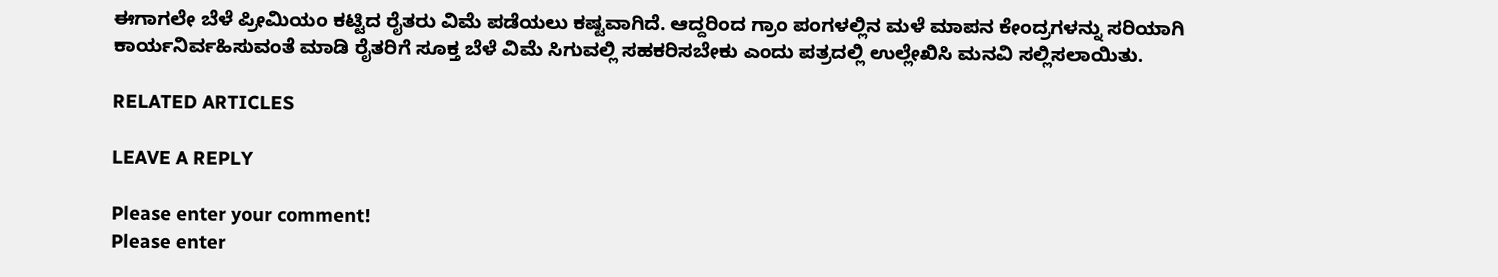ಈಗಾಗಲೇ ಬೆಳೆ ಪ್ರೀಮಿಯಂ ಕಟ್ಟಿದ ರೈತರು ವಿಮೆ ಪಡೆಯಲು ಕಷ್ಟವಾಗಿದೆ. ಆದ್ದರಿಂದ ಗ್ರಾಂ ಪಂಗಳಲ್ಲಿನ ಮಳೆ ಮಾಪನ ಕೇಂದ್ರಗಳನ್ನು ಸರಿಯಾಗಿ ಕಾರ್ಯನಿರ್ವಹಿಸುವಂತೆ ಮಾಡಿ ರೈತರಿಗೆ ಸೂಕ್ತ ಬೆಳೆ ವಿಮೆ ಸಿಗುವಲ್ಲಿ ಸಹಕರಿಸಬೇಕು ಎಂದು ಪತ್ರದಲ್ಲಿ ಉಲ್ಲೇಖಿಸಿ ಮನವಿ ಸಲ್ಲಿಸಲಾಯಿತು.

RELATED ARTICLES

LEAVE A REPLY

Please enter your comment!
Please enter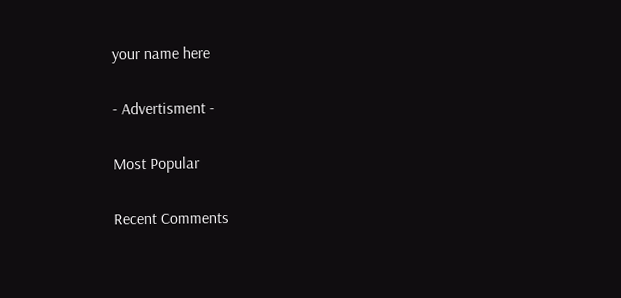your name here

- Advertisment -

Most Popular

Recent Comments